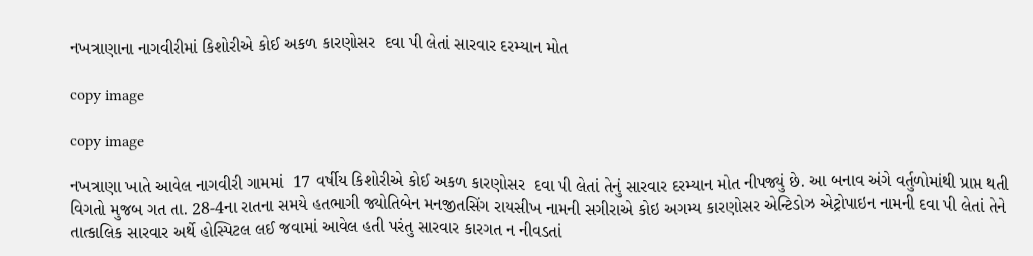નખત્રાણાના નાગવીરીમાં કિશોરીએ કોઈ અકળ કારણોસર  દવા પી લેતાં સારવાર દરમ્યાન મોત

copy image

copy image

નખત્રાણા ખાતે આવેલ નાગવીરી ગામમાં  17 વર્ષીય કિશોરીએ કોઈ અકળ કારણોસર  દવા પી લેતાં તેનું સારવાર દરમ્યાન મોત નીપજ્યું છે. આ બનાવ અંગે વર્તુળોમાંથી પ્રાપ્ત થતી વિગતો મુજબ ગત તા. 28-4ના રાતના સમયે હતભાગી જ્યોતિબેન મનજીતસિંગ રાયસીખ નામની સગીરાએ કોઇ અગમ્ય કારણોસર એન્ટિડોઝ એટ્રોપાઇન નામની દવા પી લેતાં તેને તાત્કાલિક સારવાર અર્થે હોસ્પિટલ લઈ જવામાં આવેલ હતી પરંતુ સારવાર કારગત ન નીવડતાં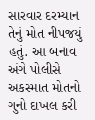સારવાર દરમ્યાન તેનું મોત નીપજયું હતું. આ બનાવ અંગે પોલીસે અકસ્માત મોતનો ગુનો દાખલ કરી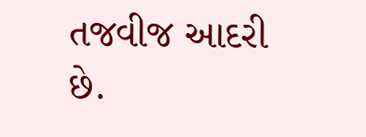તજવીજ આદરી છે.